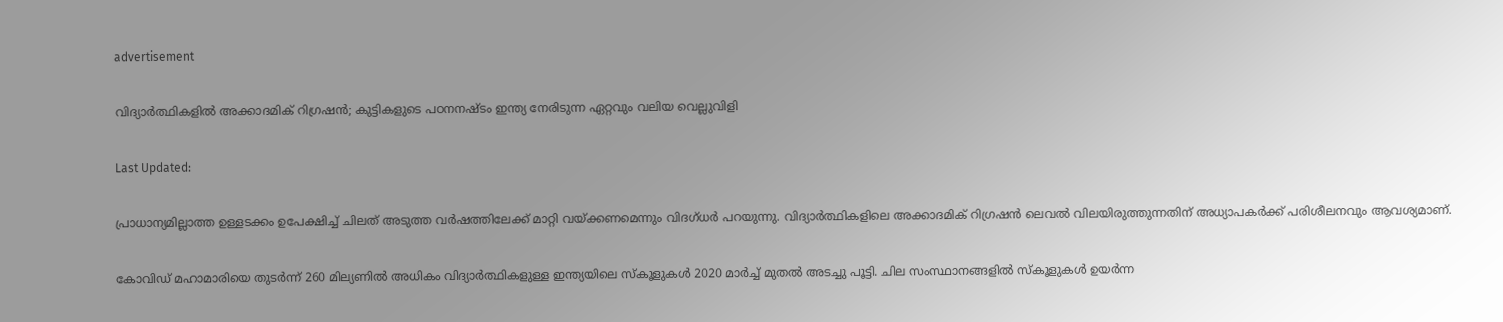advertisement

വിദ്യാർത്ഥികളിൽ അക്കാദമിക് റിഗ്രഷൻ; കുട്ടികളുടെ പഠനനഷ്ടം ഇന്ത്യ നേരിടുന്ന ഏറ്റവും വലിയ വെല്ലുവിളി

Last Updated:

പ്രാധാന്യമില്ലാത്ത ഉള്ളടക്കം ഉപേക്ഷിച്ച് ചിലത് അടുത്ത വർഷത്തിലേക്ക് മാറ്റി വയ്ക്കണമെന്നും വിദഗ്ധർ പറയുന്നു. വിദ്യാർത്ഥികളിലെ അക്കാദമിക് റിഗ്രഷൻ ലെവൽ വിലയിരുത്തുന്നതിന് അധ്യാപകർക്ക് പരിശീലനവും ആവശ്യമാണ്.

കോവിഡ് മഹാമാരിയെ തുടർന്ന് 260 മില്യണിൽ അധികം വിദ്യാർത്ഥികളുള്ള ഇന്ത്യയിലെ സ്കൂളുകൾ 2020 മാർച്ച് മുതൽ അടച്ചു പൂട്ടി. ചില സംസ്ഥാനങ്ങളിൽ സ്കൂളുകൾ ഉയർന്ന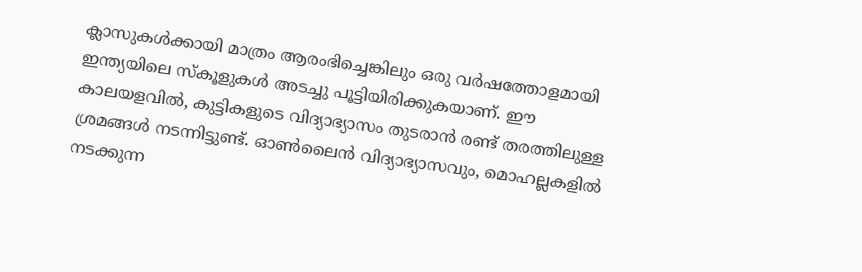ക്ലാസുകൾക്കായി മാത്രം ആരംഭിച്ചെങ്കിലും ഒരു വർഷത്തോളമായി ഇന്ത്യയിലെ സ്കൂളുകൾ അടച്ചു പൂട്ടിയിരിക്കുകയാണ്. ഈ കാലയളവിൽ, കുട്ടികളുടെ വിദ്യാഭ്യാസം തുടരാൻ രണ്ട് തരത്തിലുള്ള ശ്രമങ്ങൾ നടന്നിട്ടുണ്ട്. ഓൺലൈൻ വിദ്യാഭ്യാസവും, മൊഹല്ലകളിൽ നടക്കുന്ന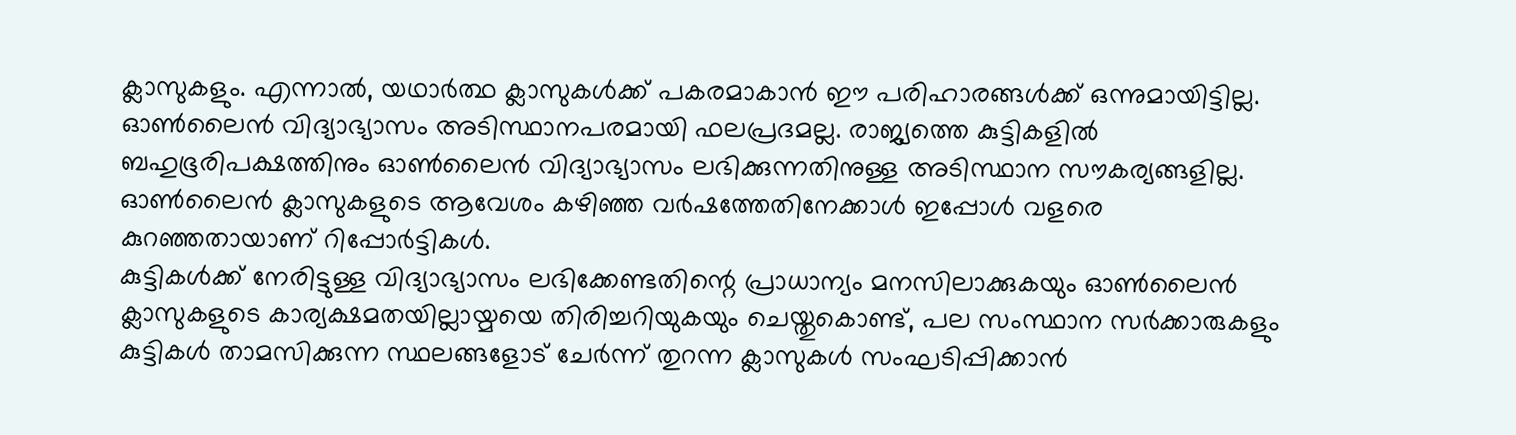ക്ലാസുകളും. എന്നാൽ, യഥാർത്ഥ ക്ലാസുകൾക്ക് പകരമാകാൻ ഈ പരിഹാരങ്ങൾക്ക് ഒന്നുമായിട്ടില്ല.
ഓൺലൈൻ വിദ്യാഭ്യാസം അടിസ്ഥാനപരമായി ഫലപ്രദമല്ല. രാജ്യത്തെ കുട്ടികളിൽ ബഹുഭൂരിപക്ഷത്തിനും ഓൺലൈൻ വിദ്യാഭ്യാസം ലഭിക്കുന്നതിനുള്ള അടിസ്ഥാന സൗകര്യങ്ങളില്ല. ഓൺലൈൻ ക്ലാസുകളുടെ ആവേശം കഴിഞ്ഞ വർഷത്തേതിനേക്കാൾ ഇപ്പോൾ വളരെ കുറഞ്ഞതായാണ് റിപ്പോർട്ടികൾ.
കുട്ടികൾക്ക് നേരിട്ടുള്ള വിദ്യാഭ്യാസം ലഭിക്കേണ്ടതിന്റെ പ്രാധാന്യം മനസിലാക്കുകയും ഓൺ‌ലൈൻ ക്ലാസുകളുടെ കാര്യക്ഷമതയില്ലായ്മയെ തിരിച്ചറിയുകയും ചെയ്തുകൊണ്ട്, പല സംസ്ഥാന സർക്കാരുകളും കുട്ടികൾ താമസിക്കുന്ന സ്ഥലങ്ങളോട് ചേർന്ന് തുറന്ന ക്ലാസുകൾ സംഘടിപ്പിക്കാൻ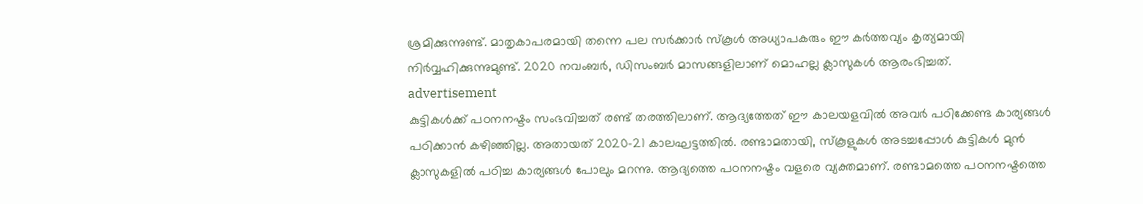ശ്രമിക്കുന്നുണ്ട്. മാതൃകാപരമായി തന്നെ പല സർക്കാർ സ്കൂൾ അധ്യാപകരും ഈ കർത്തവ്യം കൃത്യമായി നിർവ്വഹിക്കുന്നുമുണ്ട്. 2020 നവംബർ, ഡിസംബർ മാസങ്ങളിലാണ് മൊഹല്ല ക്ലാസുകൾ ആരംഭിച്ചത്.
advertisement
കുട്ടികൾക്ക് പഠനനഷ്ടം സംഭവിച്ചത് രണ്ട് തരത്തിലാണ്. ആദ്യത്തേത് ഈ കാലയളവിൽ അവർ പഠിക്കേണ്ട കാര്യങ്ങൾ പഠിക്കാൻ കഴിഞ്ഞില്ല. അതായത് 2020-21 കാലഘട്ടത്തിൽ. രണ്ടാമതായി, സ്കൂളുകൾ അടച്ചപ്പോൾ കുട്ടികൾ മുൻ ക്ലാസുകളിൽ പഠിച്ച കാര്യങ്ങൾ പോലും മറന്നു. ആദ്യത്തെ പഠനനഷ്ടം വളരെ വ്യക്തമാണ്. രണ്ടാമത്തെ പഠനനഷ്ടത്തെ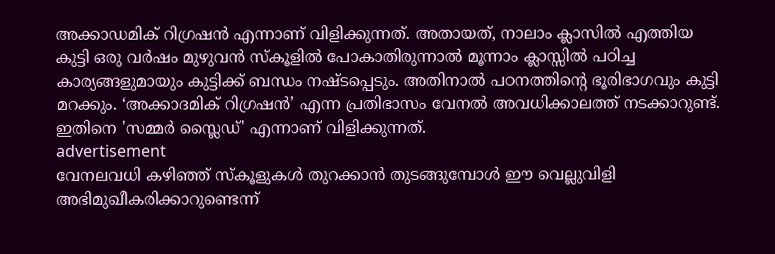അക്കാഡമിക് റിഗ്രഷൻ എന്നാണ് വിളിക്കുന്നത്. അതായത്, നാലാം ക്ലാസിൽ എത്തിയ കുട്ടി ഒരു വർഷം മുഴുവൻ സ്കൂളിൽ പോകാതിരുന്നാൽ മൂന്നാം ക്ലാസ്സിൽ പഠിച്ച കാര്യങ്ങളുമായും കുട്ടിക്ക് ബന്ധം നഷ്ടപ്പെടും. അതിനാൽ പഠനത്തിന്റെ ഭൂരിഭാഗവും കുട്ടി മറക്കും. ‘അക്കാദമിക് റിഗ്രഷൻ’ എന്ന പ്രതിഭാസം വേനൽ അവധിക്കാലത്ത് നടക്കാറുണ്ട്. ഇതിനെ 'സമ്മർ സ്ലൈഡ്' എന്നാണ് വിളിക്കുന്നത്.
advertisement
വേനലവധി കഴിഞ്ഞ് സ്കൂളുകൾ തുറക്കാൻ തുടങ്ങുമ്പോൾ ഈ വെല്ലുവിളി അഭിമുഖീകരിക്കാറുണ്ടെന്ന്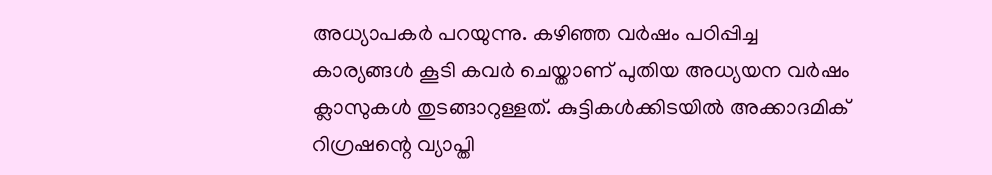അധ്യാപകർ പറയുന്നു. കഴിഞ്ഞ വർഷം പഠിപ്പിച്ച കാര്യങ്ങൾ കൂടി കവർ ചെയ്താണ് പുതിയ അധ്യയന വർഷം ക്ലാസുകൾ തുടങ്ങാറുള്ളത്. കുട്ടികൾക്കിടയിൽ അക്കാദമിക് റിഗ്രഷന്റെ വ്യാപ്തി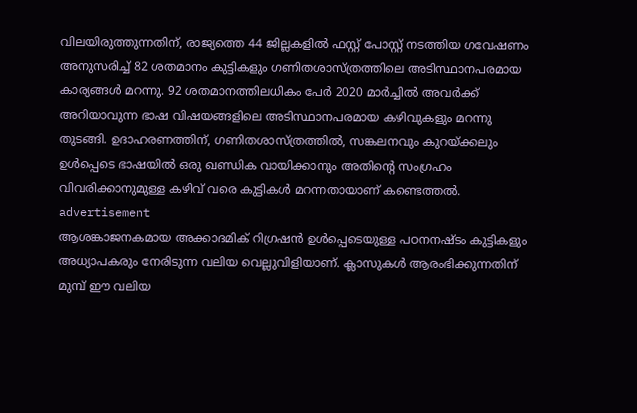വിലയിരുത്തുന്നതിന്, രാജ്യത്തെ 44 ജില്ലകളിൽ ഫസ്റ്റ് പോസ്റ്റ് നടത്തിയ ഗവേഷണം അനുസരിച്ച് 82 ശതമാനം കുട്ടികളും ഗണിതശാസ്ത്രത്തിലെ അടിസ്ഥാനപരമായ കാര്യങ്ങൾ മറന്നു. 92 ശതമാനത്തിലധികം പേർ 2020 മാർച്ചിൽ അവർക്ക് അറിയാവുന്ന ഭാഷ വിഷയങ്ങളിലെ അടിസ്ഥാനപരമായ കഴിവുകളും മറന്നു തുടങ്ങി. ഉദാഹരണത്തിന്, ഗണിതശാസ്ത്രത്തിൽ, സങ്കലനവും കുറയ്ക്കലും ഉൾപ്പെടെ ഭാഷയിൽ ഒരു ഖണ്ഡിക വായിക്കാനും അതിന്റെ സംഗ്രഹം വിവരിക്കാനുമുള്ള കഴിവ് വരെ കുട്ടികൾ മറന്നതായാണ് കണ്ടെത്തൽ.
advertisement
ആശങ്കാജനകമായ അക്കാദമിക് റിഗ്രഷൻ ഉൾപ്പെടെയുള്ള പഠനനഷ്ടം കുട്ടികളും അധ്യാപകരും നേരിടുന്ന വലിയ വെല്ലുവിളിയാണ്. ക്ലാസുകൾ ആരംഭിക്കുന്നതിന് മുമ്പ് ഈ വലിയ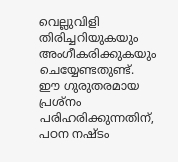വെല്ലുവിളി തിരിച്ചറിയുകയും അംഗീകരിക്കുകയും ചെയ്യേണ്ടതുണ്ട്. ഈ ഗുരുതരമായ പ്രശ്നം പരിഹരിക്കുന്നതിന്, പഠന നഷ്ടം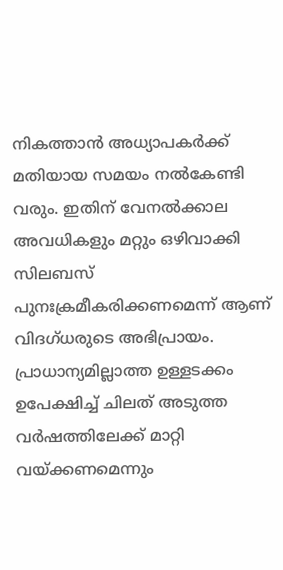നികത്താൻ അധ്യാപകർക്ക് മതിയായ സമയം നൽകേണ്ടി വരും. ഇതിന് വേനൽക്കാല അവധികളും മറ്റും ഒഴിവാക്കി സിലബസ് പുനഃക്രമീകരിക്കണമെന്ന് ആണ് വിദഗ്ധരുടെ അഭിപ്രായം. പ്രാധാന്യമില്ലാത്ത ഉള്ളടക്കം ഉപേക്ഷിച്ച് ചിലത് അടുത്ത വർഷത്തിലേക്ക് മാറ്റി വയ്ക്കണമെന്നും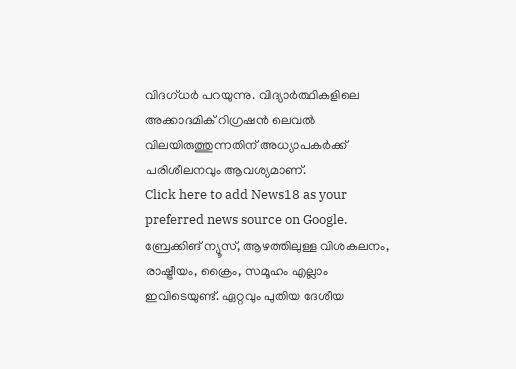വിദഗ്ധർ പറയുന്നു. വിദ്യാർത്ഥികളിലെ അക്കാദമിക് റിഗ്രഷൻ ലെവൽ വിലയിരുത്തുന്നതിന് അധ്യാപകർക്ക് പരിശീലനവും ആവശ്യമാണ്.
Click here to add News18 as your preferred news source on Google.
ബ്രേക്കിങ് ന്യൂസ്, ആഴത്തിലുള്ള വിശകലനം, രാഷ്ട്രീയം, ക്രൈം, സമൂഹം എല്ലാം ഇവിടെയുണ്ട്. ഏറ്റവും പുതിയ ദേശീയ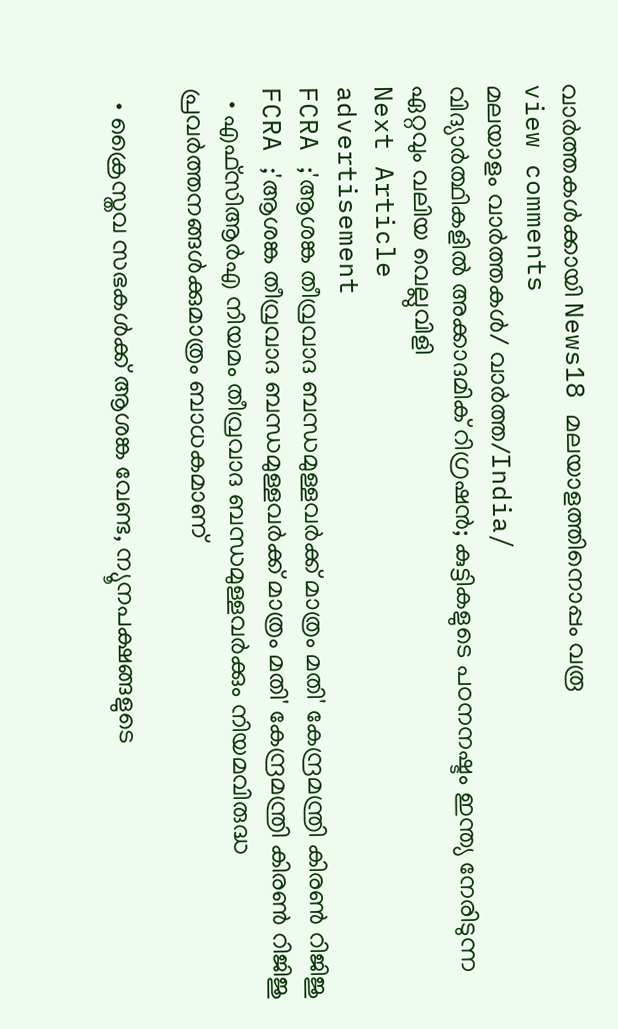വാർത്തകൾക്കായി News18 മലയാളത്തിനൊപ്പം വരൂ
view comments
മലയാളം വാർത്തകൾ/ വാർത്ത/India/
വിദ്യാർത്ഥികളിൽ അക്കാദമിക് റിഗ്രഷൻ; കുട്ടികളുടെ പഠനനഷ്ടം ഇന്ത്യ നേരിടുന്ന ഏറ്റവും വലിയ വെല്ലുവിളി
Next Article
advertisement
FCRA ;'ആശങ്ക തീവ്രവാദ ബന്ധമുള്ളവർക്ക് മാത്രം മതി' കേന്ദ്രമന്ത്രി കിരണ്‍ റിജിജു
FCRA ;'ആശങ്ക തീവ്രവാദ ബന്ധമുള്ളവർക്ക് മാത്രം മതി' കേന്ദ്രമന്ത്രി കിരണ്‍ റിജിജു
  • എഫ്‌സിആർഎ നിയമം തീവ്രവാദ ബന്ധമുള്ളവർക്കും നിയമവിരുദ്ധ പ്രവർത്തനങ്ങൾക്കുമാത്രം ബാധകമാണ്

  • ക്രൈസ്തവ സഭകൾക്ക് ആശങ്ക വേണ്ട, ന്യൂനപക്ഷങ്ങളുടെ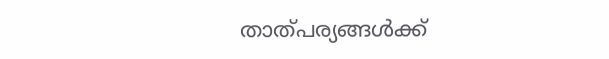താത്പര്യങ്ങൾക്ക്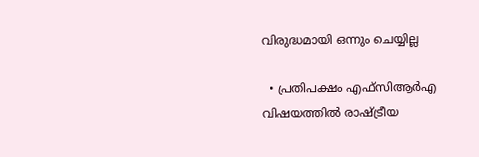വിരുദ്ധമായി ഒന്നും ചെയ്യില്ല

  • പ്രതിപക്ഷം എഫ്‌സിആർഎ വിഷയത്തിൽ രാഷ്ട്രീയ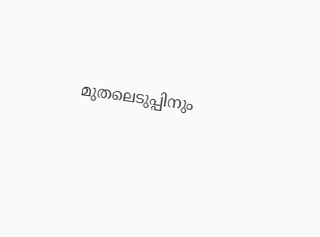മുതലെടുപ്പിനും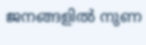ജനങ്ങളിൽ നുണ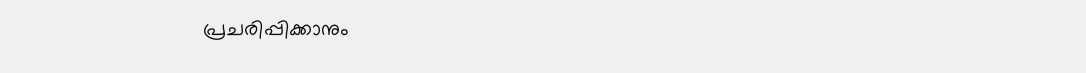പ്രചരിപ്പിക്കാനും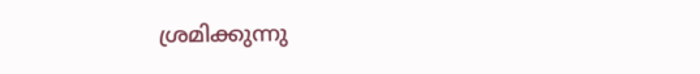ശ്രമിക്കുന്നു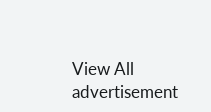View All
advertisement